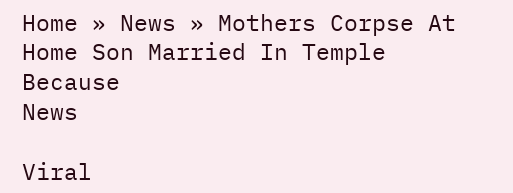Home » News » Mothers Corpse At Home Son Married In Temple Because
News

Viral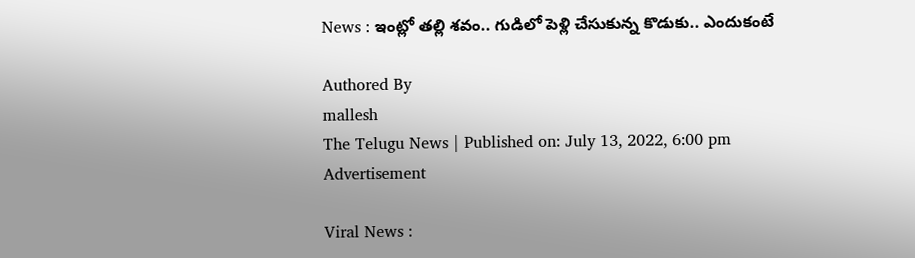News : ఇంట్లో త‌ల్లి శ‌వం.. గుడిలో పెళ్లి చేసుకున్న కొడుకు.. ఎందుకంటే

Authored By
mallesh
The Telugu News | Published on: July 13, 2022, 6:00 pm
Advertisement

Viral News :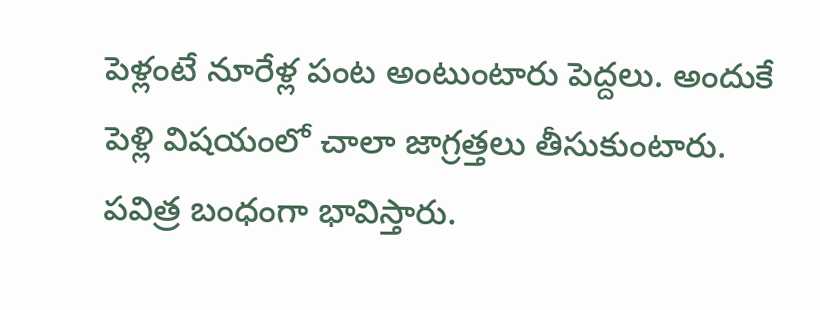పెళ్లంటే నూరేళ్ల పంట అంటుంటారు పెద్ద‌లు. అందుకే పెళ్లి విష‌యంలో చాలా జాగ్ర‌త్త‌లు తీసుకుంటారు. ప‌విత్ర బంధంగా భావిస్తారు.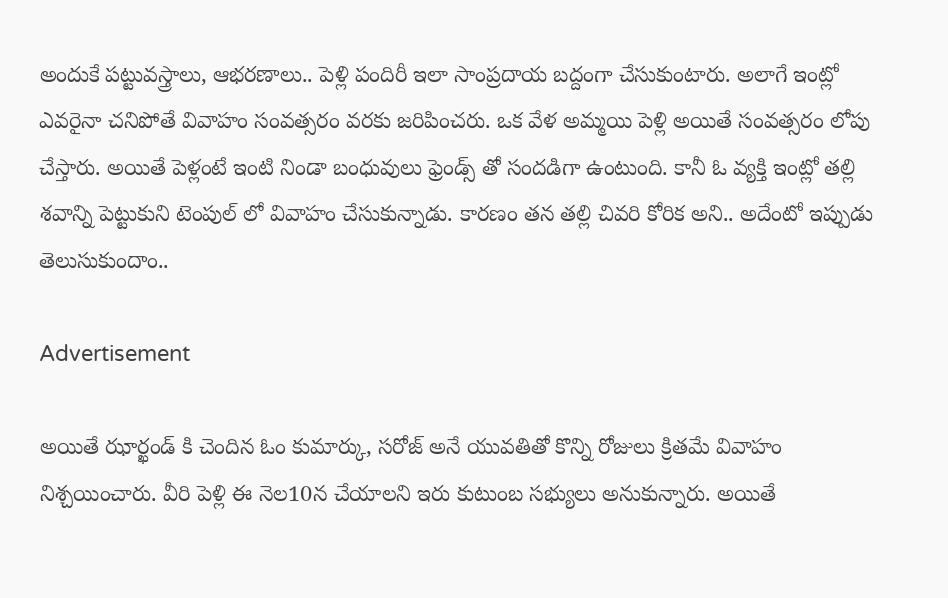అందుకే ప‌ట్టువ‌స్త్రాలు, ఆభ‌ర‌ణాలు.. పెళ్లి పందిరీ ఇలా సాంప్ర‌దాయ బ‌ద్దంగా చేసుకుంటారు. అలాగే ఇంట్లో ఎవ‌రైనా చ‌నిపోతే వివాహం సంవ‌త్స‌రం వ‌ర‌కు జ‌రిపించ‌రు. ఒక వేళ అమ్మ‌యి పెళ్లి అయితే సంవ‌త్స‌రం లోపు చేస్తారు. అయితే పెళ్లంటే ఇంటి నిండా బంధువులు ఫ్రెండ్స్ తో సంద‌డిగా ఉంటుంది. కానీ ఓ వ్య‌క్తి ఇంట్లో త‌ల్లి శ‌వాన్ని పెట్టుకుని టెంపుల్ లో వివాహం చేసుకున్నాడు. కార‌ణం త‌న త‌ల్లి చివ‌రి కోరిక అని.. అదేంటో ఇప్పుడు తెలుసుకుందాం..

Advertisement

అయితే ఝార్ఖండ్ కి చెందిన ఓం కుమార్కు, సరోజ్ అనే యువతితో కొన్ని రోజులు క్రితమే వివాహం నిశ్చయించారు. వీరి పెళ్లి ఈ నెల‌10న చేయాలని ఇరు కుటుంబ సభ్యులు అనుకున్నారు. అయితే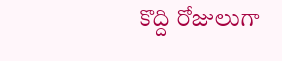కొద్ది రోజులుగా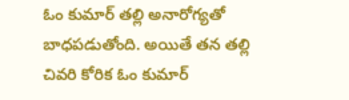ఓం కుమార్ తల్లి అనారోగ్య‌తో బాధ‌ప‌డుతోంది. అయితే త‌న త‌ల్లి చివ‌రి కోరిక ఓం కుమార్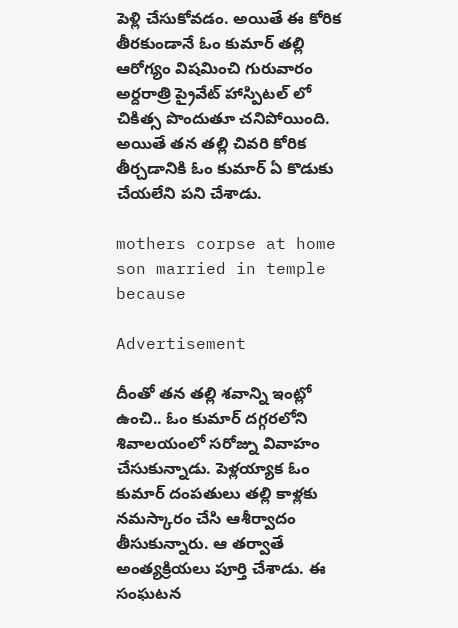పెళ్లి చేసుకోవ‌డం. అయితే ఈ కోరిక తీర‌కుండానే ఓం కుమార్ త‌ల్లి ఆరోగ్యం విషమించి గురువారం అర్ద‌రాత్రి ప్రైవేట్ హాస్పిట‌ల్ లో చికిత్స పొందుతూ చ‌నిపోయింది. అయితే త‌న త‌ల్లి చివ‌రి కోరిక తీర్చ‌డానికి ఓం కుమార్ ఏ కొడుకు చేయ‌లేని ప‌ని చేశాడు.

mothers corpse at home son married in temple because

Advertisement

దీంతో త‌న తల్లి శవాన్ని ఇంట్లో ఉంచి.. ఓం కుమార్ దగ్గరలోని శివాలయంలో సరోజ్ను వివాహం చేసుకున్నాడు. పెళ్లయ్యాక ఓం కుమార్ దంప‌తులు తల్లి కాళ్లకు న‌మ‌స్కారం చేసి ఆశీర్వాదం తీసుకున్నారు. ఆ త‌ర్వాతే అంత్యక్రియలు పూర్తి చేశాడు. ఈ సంఘటన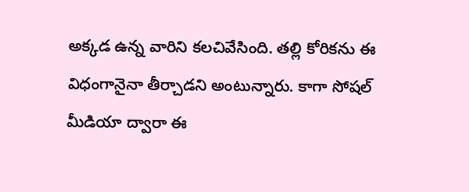అక్కడ ఉన్న వారిని క‌ల‌చివేసింది. త‌ల్లి కోరిక‌ను ఈ విధంగానైనా తీర్చాడ‌ని అంటున్నారు. కాగా సోషల్ మీడియా ద్వారా ఈ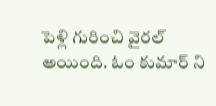పెళ్లి గురించి వైరల్ అయింది. ఓం కుమార్ ని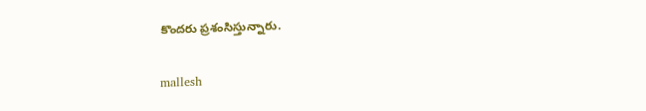కొంద‌రు ప్ర‌శంసిస్తున్నారు.

mallesh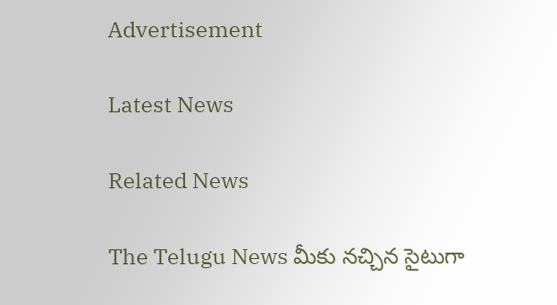Advertisement

Latest News

Related News

The Telugu News మీకు నచ్చిన సైటుగా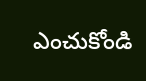ఎంచుకోండి